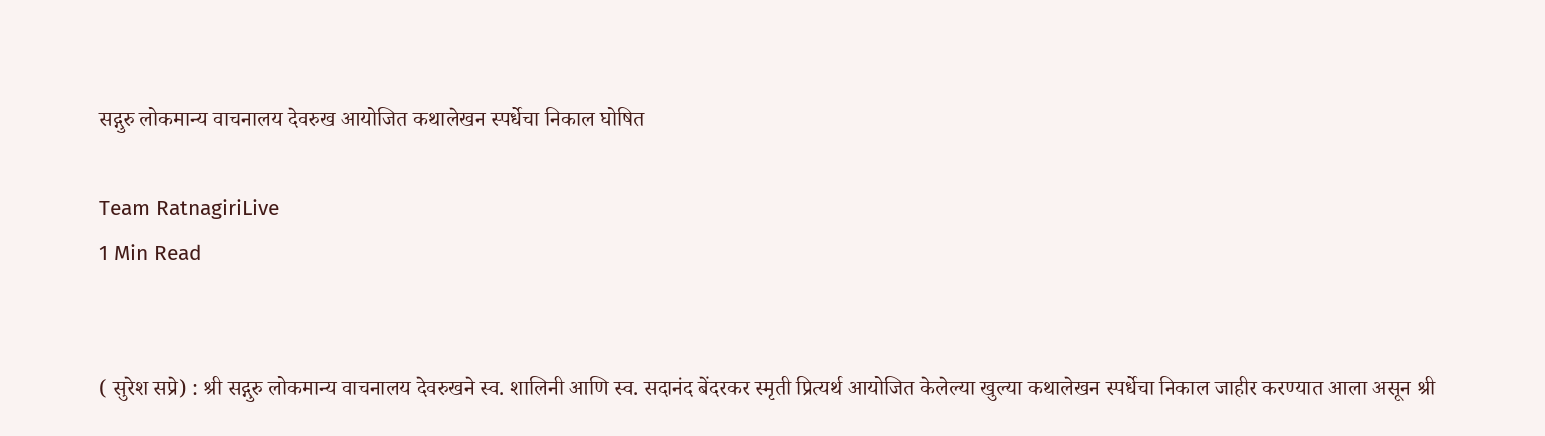सद्गुरु लोकमान्य वाचनालय देवरुख आयोजित कथालेखन स्पर्धेचा निकाल घोषित

Team RatnagiriLive
1 Min Read


( सुरेश सप्रे) : श्री सद्गुरु लोकमान्य वाचनालय देवरुखने स्व. शालिनी आणि स्व. सदानंद बेंदरकर स्मृती प्रित्यर्थ आयोजित केलेल्या खुल्या कथालेखन स्पर्धेचा निकाल जाहीर करण्यात आला असून श्री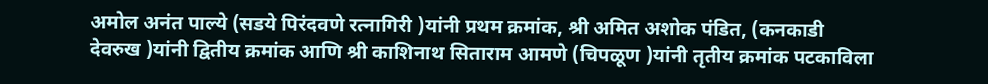अमोल अनंत पाल्ये (सडये पिरंदवणे रत्नागिरी )यांनी प्रथम क्रमांक, श्री अमित अशोक पंडित, (कनकाडी देवरुख )यांनी द्वितीय क्रमांक आणि श्री काशिनाथ सिताराम आमणे (चिपळूण )यांनी तृतीय क्रमांक पटकाविला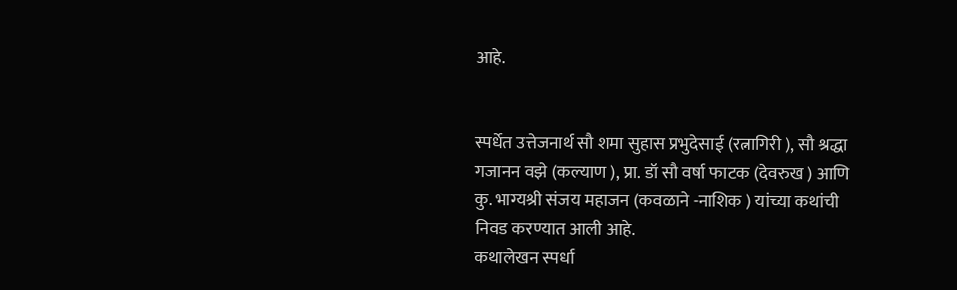आहे.


स्पर्धेत उत्तेजनार्थ सौ शमा सुहास प्रभुदेसाई (रत्नागिरी ), सौ श्रद्धा गजानन वझे (कल्याण ), प्रा. डॉ सौ वर्षा फाटक (देवरुख ) आणि कु. भाग्यश्री संजय महाजन (कवळाने -नाशिक ) यांच्या कथांची निवड करण्यात आली आहे.
कथालेखन स्पर्धा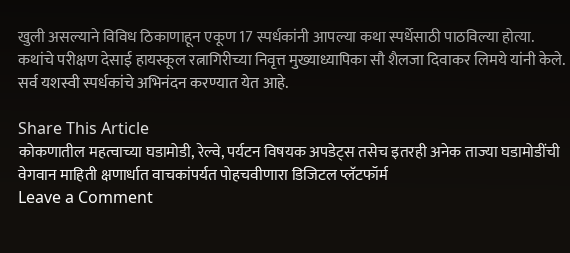खुली असल्याने विविध ठिकाणाहून एकूण 17 स्पर्धकांनी आपल्या कथा स्पर्धेसाठी पाठविल्या होत्या.
कथांचे परीक्षण देसाई हायस्कूल रत्नागिरीच्या निवृत्त मुख्याध्यापिका सौ शैलजा दिवाकर लिमये यांनी केले.
सर्व यशस्वी स्पर्धकांचे अभिनंदन करण्यात येत आहे.

Share This Article
कोकणातील महत्वाच्या घडामोडी, रेल्वे, पर्यटन विषयक अपडेट्स तसेच इतरही अनेक ताज्या घडामोडींची वेगवान माहिती क्षणार्धात वाचकांपर्यत पोहचवीणारा डिजिटल प्लॅटफॉर्म
Leave a Comment